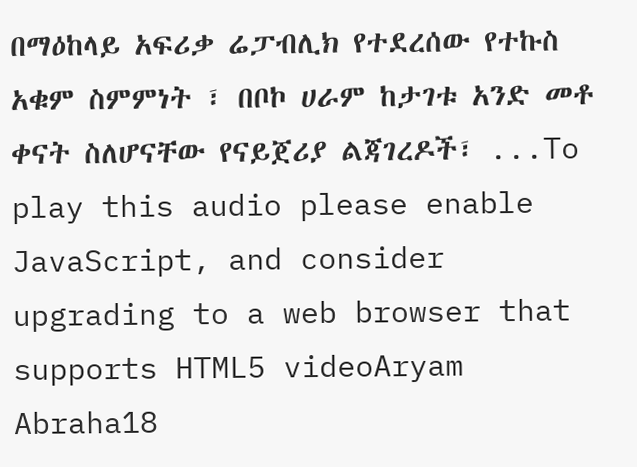በማዕከላይ አፍሪቃ ሬፓብሊክ የተደረሰው የተኩስ አቁም ስምምነት ፣ በቦኮ ሀራም ከታገቱ አንድ መቶ ቀናት ስለሆናቸው የናይጀሪያ ልጃገረዶች፣ ...To play this audio please enable JavaScript, and consider upgrading to a web browser that supports HTML5 videoAryam Abraha18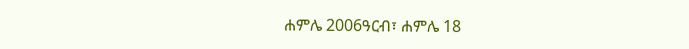ሐምሌ 2006ዓርብ፣ ሐምሌ 18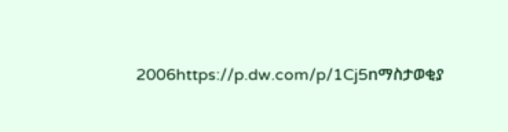2006https://p.dw.com/p/1Cj5nማስታወቂያ